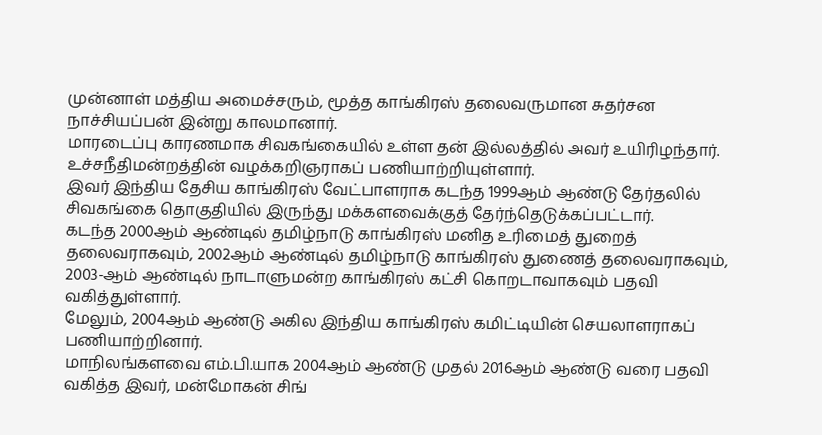முன்னாள் மத்திய அமைச்சரும், மூத்த காங்கிரஸ் தலைவருமான சுதர்சன நாச்சியப்பன் இன்று காலமானார்.
மாரடைப்பு காரணமாக சிவகங்கையில் உள்ள தன் இல்லத்தில் அவர் உயிரிழந்தார்.
உச்சநீதிமன்றத்தின் வழக்கறிஞராகப் பணியாற்றியுள்ளார்.
இவர் இந்திய தேசிய காங்கிரஸ் வேட்பாளராக கடந்த 1999ஆம் ஆண்டு தேர்தலில் சிவகங்கை தொகுதியில் இருந்து மக்களவைக்குத் தேர்ந்தெடுக்கப்பட்டார்.
கடந்த 2000ஆம் ஆண்டில் தமிழ்நாடு காங்கிரஸ் மனித உரிமைத் துறைத் தலைவராகவும், 2002ஆம் ஆண்டில் தமிழ்நாடு காங்கிரஸ் துணைத் தலைவராகவும், 2003-ஆம் ஆண்டில் நாடாளுமன்ற காங்கிரஸ் கட்சி கொறடாவாகவும் பதவி வகித்துள்ளார்.
மேலும், 2004ஆம் ஆண்டு அகில இந்திய காங்கிரஸ் கமிட்டியின் செயலாளராகப் பணியாற்றினார்.
மாநிலங்களவை எம்.பி.யாக 2004ஆம் ஆண்டு முதல் 2016ஆம் ஆண்டு வரை பதவி வகித்த இவர், மன்மோகன் சிங்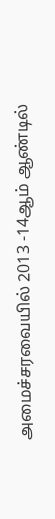அமைச்சரவையில் 2013 -14ஆம் ஆண்டில்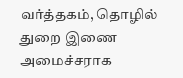வர்த்தகம், தொழில் துறை இணை அமைச்சராக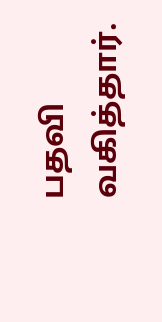பதவி வகித்தார்.